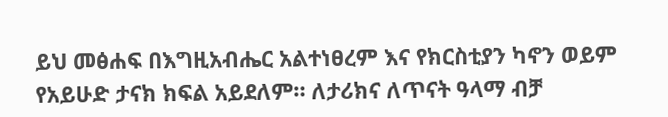ይህ መፅሐፍ በእግዚአብሔር አልተነፀረም እና የክርስቲያን ካኖን ወይም የአይሁድ ታናክ ክፍል አይደለም። ለታሪክና ለጥናት ዓላማ ብቻ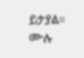ይታያል። ሙሉ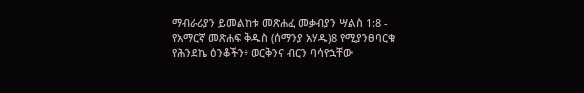ማብራሪያን ይመልከቱ መጽሐፈ መቃብያን ሣልስ 1:8 - የአማርኛ መጽሐፍ ቅዱስ (ሰማንያ አሃዱ)8 የሚያንፀባርቁ የሕንደኬ ዕንቆችን፥ ወርቅንና ብርን ባሳየኋቸው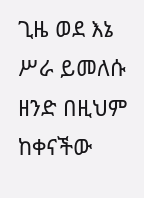ጊዜ ወደ እኔ ሥራ ይመለሱ ዘንድ በዚህም ከቀናችው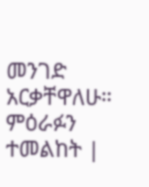መንገድ አርቃቸዋለሁ። ምዕራፉን ተመልከት |